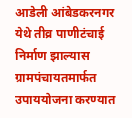आडेली आंबेडकरनगर येथे तीव्र पाणीटंचाई निर्माण झाल्यास ग्रामपंचायतमार्फत उपाययोजना करण्यात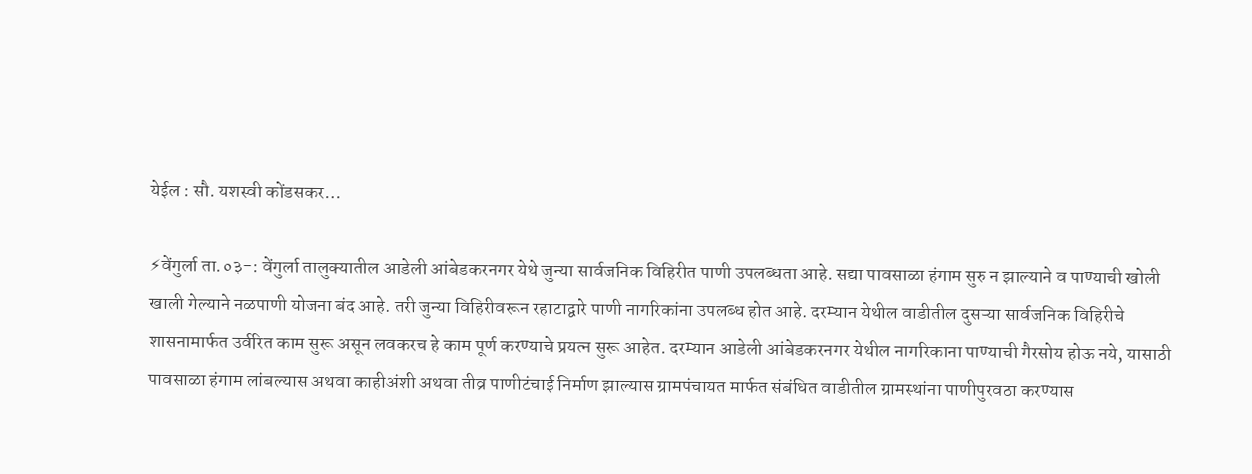येईल : सौ. यशस्वी कोंडसकर…

⚡वेंगुर्ला ता.०३-: वेंगुर्ला तालुक्यातील आडेली आंबेडकरनगर येथे जुन्या सार्वजनिक विहिरीत पाणी उपलब्धता आहे. सद्या पावसाळा हंगाम सुरु न झाल्याने व पाण्याची खोली खाली गेल्याने नळपाणी योजना बंद आहे. तरी जुन्या विहिरीवरून रहाटाद्वारे पाणी नागरिकांना उपलब्ध होत आहे. दरम्यान येथील वाडीतील दुसऱ्या सार्वजनिक विहिरीचे शासनामार्फत उर्वरित काम सुरू असून लवकरच हे काम पूर्ण करण्याचे प्रयत्न सुरू आहेत. दरम्यान आडेली आंबेडकरनगर येथील नागरिकाना पाण्याची गैरसोय होऊ नये, यासाठी पावसाळा हंगाम लांबल्यास अथवा काहीअंशी अथवा तीव्र पाणीटंचाई निर्माण झाल्यास ग्रामपंचायत मार्फत संबंधित वाडीतील ग्रामस्थांना पाणीपुरवठा करण्यास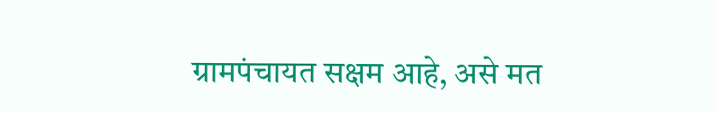ग्रामपंचायत सक्षम आहे, असे मत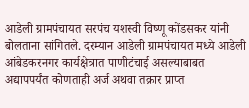आडेली ग्रामपंचायत सरपंच यशस्वी विष्णू कोंडसकर यांनी बोलताना सांगितले. दरम्यान आडेली ग्रामपंचायत मध्ये आडेली आंबेडकरनगर कार्यक्षेत्रात पाणीटंचाई असल्याबाबत अद्यापपर्यंत कोणताही अर्ज अथवा तक्रार प्राप्त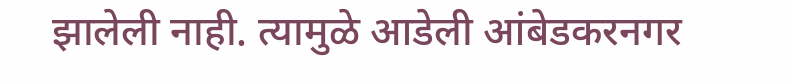झालेली नाही. त्यामुळे आडेली आंबेडकरनगर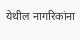येथील नागरिकांना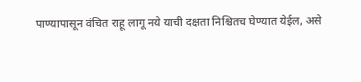पाण्यापासून वंचित राहू लागू नये याची दक्षता निश्चितच घेण्यात येईल, असे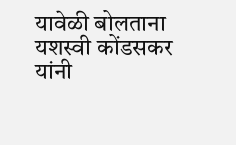यावेळी बोलताना यशस्वी कोंडसकर यांनी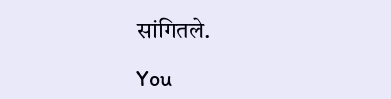सांगितले.

You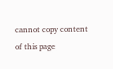cannot copy content of this page